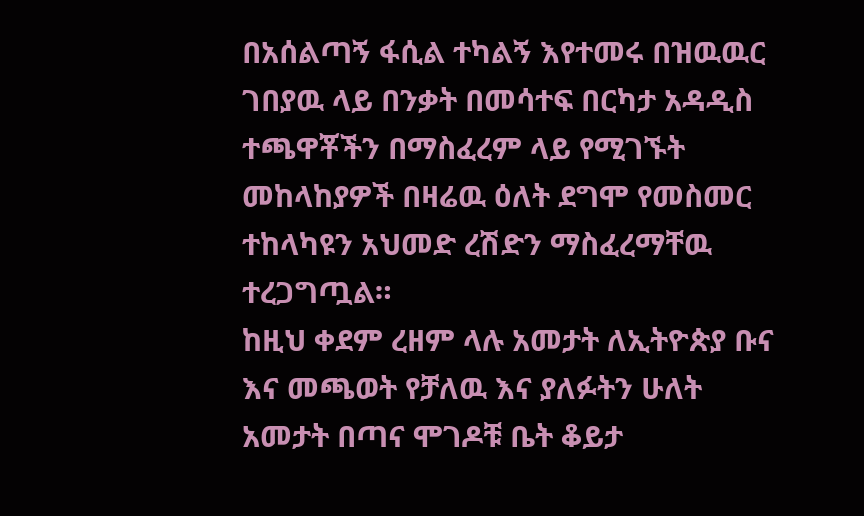በአሰልጣኝ ፋሲል ተካልኝ እየተመሩ በዝዉዉር ገበያዉ ላይ በንቃት በመሳተፍ በርካታ አዳዲስ ተጫዋቾችን በማስፈረም ላይ የሚገኙት መከላከያዎች በዛሬዉ ዕለት ደግሞ የመስመር ተከላካዩን አህመድ ረሽድን ማስፈረማቸዉ ተረጋግጧል።
ከዚህ ቀደም ረዘም ላሉ አመታት ለኢትዮጵያ ቡና እና መጫወት የቻለዉ እና ያለፉትን ሁለት አመታት በጣና ሞገዶቹ ቤት ቆይታ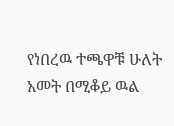የነበረዉ ተጫዋቹ ሁለት አመት በሚቆይ ዉል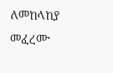ለመከላከያ መፈረሙ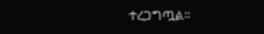ተረጋግጧል።